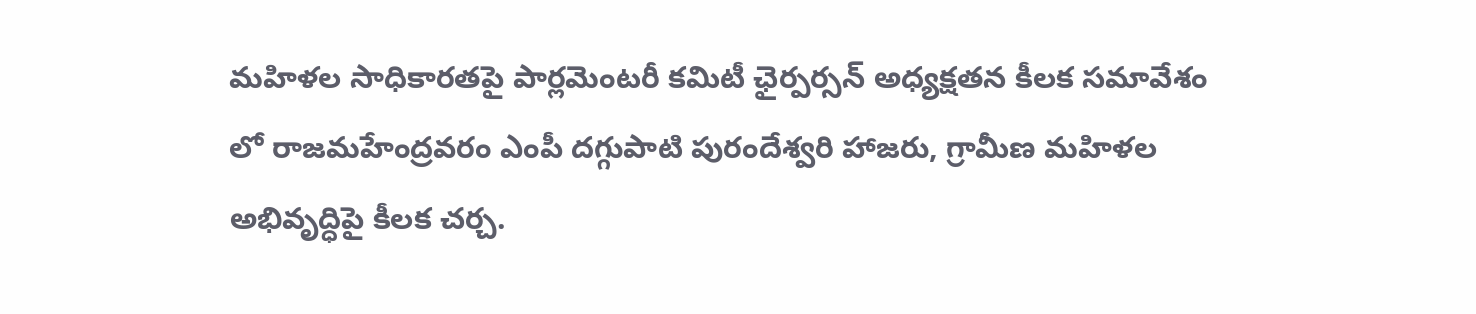మహిళల సాధికారతపై పార్లమెంటరీ కమిటీ ఛైర్పర్సన్ అధ్యక్షతన కీలక సమావేశం లో రాజమహేంద్రవరం ఎంపీ దగ్గుపాటి పురందేశ్వరి హాజరు, గ్రామీణ మహిళల అభివృద్ధిపై కీలక చర్చ.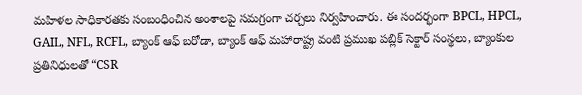మహిళల సాధికారతకు సంబంధించిన అంశాలపై సమగ్రంగా చర్చలు నిర్వహించారు. ఈ సందర్భంగా BPCL, HPCL, GAIL, NFL, RCFL, బ్యాంక్ ఆఫ్ బరోడా, బ్యాంక్ ఆఫ్ మహారాష్ట్ర వంటి ప్రముఖ పబ్లిక్ సెక్టార్ సంస్థలు, బ్యాంకుల ప్రతినిధులతో “CSR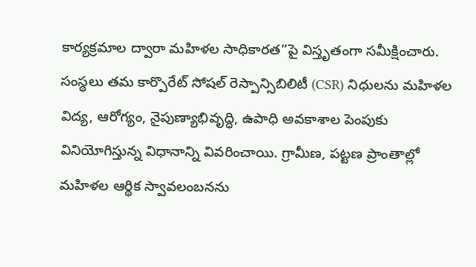కార్యక్రమాల ద్వారా మహిళల సాధికారత”పై విస్తృతంగా సమీక్షించారు.
సంస్థలు తమ కార్పొరేట్ సోషల్ రెస్పాన్సిబిలిటీ (CSR) నిధులను మహిళల విద్య, ఆరోగ్యం, నైపుణ్యాభివృద్ధి, ఉపాధి అవకాశాల పెంపుకు వినియోగిస్తున్న విధానాన్ని వివరించాయి. గ్రామీణ, పట్టణ ప్రాంతాల్లో మహిళల ఆర్థిక స్వావలంబనను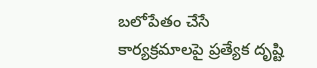బలోపేతం చేసే కార్యక్రమాలపై ప్రత్యేక దృష్టి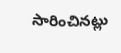సారించినట్లు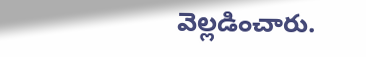వెల్లడించారు.